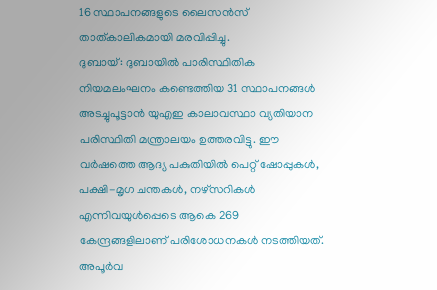16 സ്ഥാപനങ്ങളുടെ ലൈസൻസ് താത്കാലികമായി മരവിപ്പിച്ചു.
ദുബായ്: ദുബായിൽ പാരിസ്ഥിതിക നിയമലംഘനം കണ്ടെത്തിയ 31 സ്ഥാപനങ്ങൾ അടച്ചുപൂട്ടാൻ യുഎഇ കാലാവസ്ഥാ വ്യതിയാന പരിസ്ഥിതി മന്ത്രാലയം ഉത്തരവിട്ടു. ഈ വർഷത്തെ ആദ്യ പകുതിയിൽ പെറ്റ് ഷോപ്പുകൾ, പക്ഷി-മൃഗ ചന്തകൾ, നഴ്സറികൾ എന്നിവയുൾപ്പെടെ ആകെ 269 കേന്ദ്രങ്ങളിലാണ് പരിശോധനകൾ നടത്തിയത്.
അപൂർവ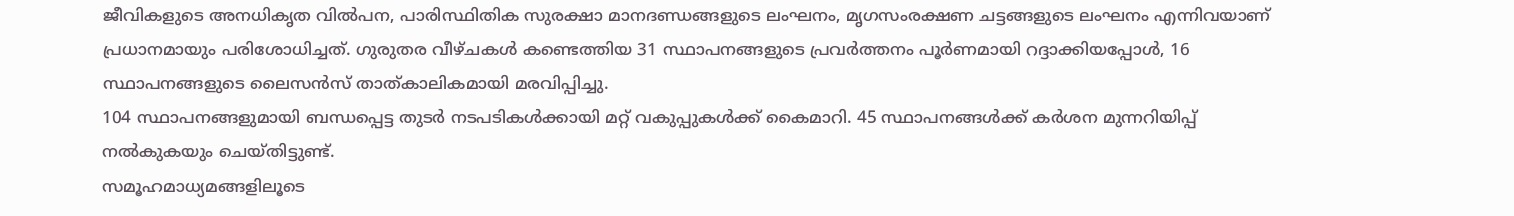ജീവികളുടെ അനധികൃത വിൽപന, പാരിസ്ഥിതിക സുരക്ഷാ മാനദണ്ഡങ്ങളുടെ ലംഘനം, മൃഗസംരക്ഷണ ചട്ടങ്ങളുടെ ലംഘനം എന്നിവയാണ് പ്രധാനമായും പരിശോധിച്ചത്. ഗുരുതര വീഴ്ചകൾ കണ്ടെത്തിയ 31 സ്ഥാപനങ്ങളുടെ പ്രവർത്തനം പൂർണമായി റദ്ദാക്കിയപ്പോൾ, 16 സ്ഥാപനങ്ങളുടെ ലൈസൻസ് താത്കാലികമായി മരവിപ്പിച്ചു.
104 സ്ഥാപനങ്ങളുമായി ബന്ധപ്പെട്ട തുടർ നടപടികൾക്കായി മറ്റ് വകുപ്പുകൾക്ക് കൈമാറി. 45 സ്ഥാപനങ്ങൾക്ക് കർശന മുന്നറിയിപ്പ് നൽകുകയും ചെയ്തിട്ടുണ്ട്.
സമൂഹമാധ്യമങ്ങളിലൂടെ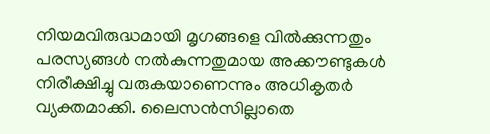നിയമവിരുദ്ധമായി മൃഗങ്ങളെ വിൽക്കുന്നതും പരസ്യങ്ങൾ നൽകുന്നതുമായ അക്കൗണ്ടുകൾ നിരീക്ഷിച്ചു വരുകയാണെന്നും അധികൃതർ വ്യക്തമാക്കി. ലൈസൻസില്ലാതെ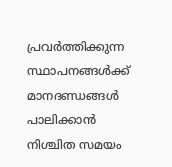പ്രവർത്തിക്കുന്ന സ്ഥാപനങ്ങൾക്ക് മാനദണ്ഡങ്ങൾ പാലിക്കാൻ നിശ്ചിത സമയം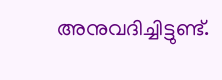അനുവദിച്ചിട്ടുണ്ട്.